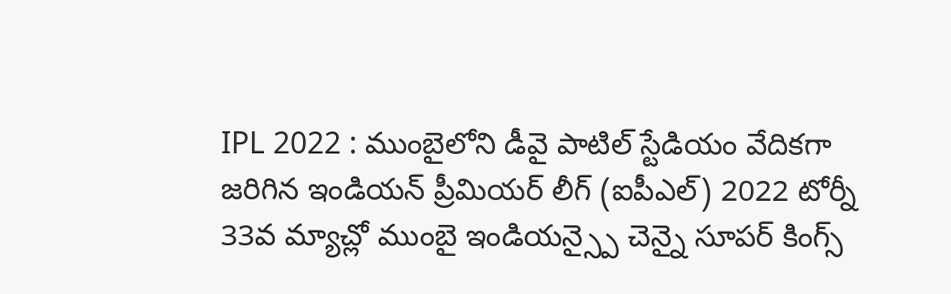IPL 2022 : ముంబైలోని డీవై పాటిల్ స్టేడియం వేదికగా జరిగిన ఇండియన్ ప్రీమియర్ లీగ్ (ఐపీఎల్) 2022 టోర్నీ 33వ మ్యాచ్లో ముంబై ఇండియన్స్పై చెన్నై సూపర్ కింగ్స్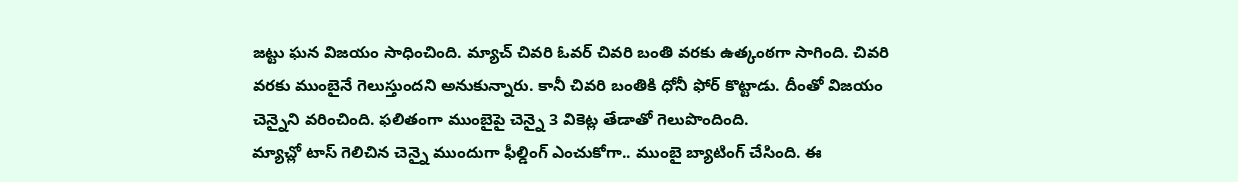జట్టు ఘన విజయం సాధించింది. మ్యాచ్ చివరి ఓవర్ చివరి బంతి వరకు ఉత్కంఠగా సాగింది. చివరి వరకు ముంబైనే గెలుస్తుందని అనుకున్నారు. కానీ చివరి బంతికి ధోనీ ఫోర్ కొట్టాడు. దీంతో విజయం చెన్నైని వరించింది. ఫలితంగా ముంబైపై చెన్నై 3 వికెట్ల తేడాతో గెలుపొందింది.
మ్యాచ్లో టాస్ గెలిచిన చెన్నై ముందుగా ఫీల్డింగ్ ఎంచుకోగా.. ముంబై బ్యాటింగ్ చేసింది. ఈ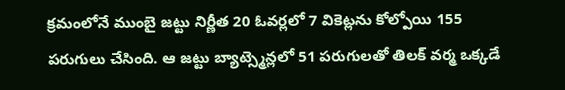క్రమంలోనే ముంబై జట్టు నిర్ణీత 20 ఓవర్లలో 7 వికెట్లను కోల్పోయి 155 పరుగులు చేసింది. ఆ జట్టు బ్యాట్స్మెన్లలో 51 పరుగులతో తిలక్ వర్మ ఒక్కడే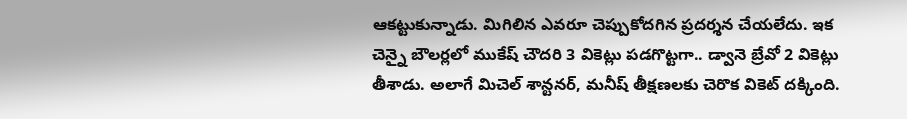ఆకట్టుకున్నాడు. మిగిలిన ఎవరూ చెప్పుకోదగిన ప్రదర్శన చేయలేదు. ఇక చెన్నై బౌలర్లలో ముకేష్ చౌదరి 3 వికెట్లు పడగొట్టగా.. డ్వానె బ్రేవో 2 వికెట్లు తీశాడు. అలాగే మిచెల్ శాన్టనర్, మనీష్ తీక్షణలకు చెరొక వికెట్ దక్కింది.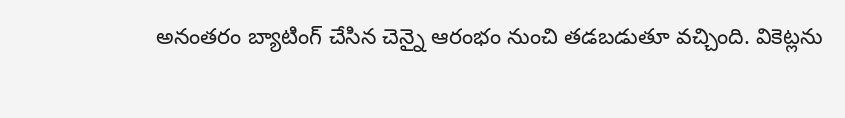అనంతరం బ్యాటింగ్ చేసిన చెన్నై ఆరంభం నుంచి తడబడుతూ వచ్చింది. వికెట్లను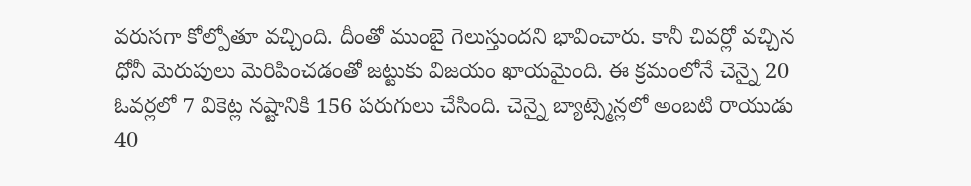వరుసగా కోల్పోతూ వచ్చింది. దీంతో ముంబై గెలుస్తుందని భావించారు. కానీ చివర్లో వచ్చిన ధోనీ మెరుపులు మెరిపించడంతో జట్టుకు విజయం ఖాయమైంది. ఈ క్రమంలోనే చెన్నై 20 ఓవర్లలో 7 వికెట్ల నష్టానికి 156 పరుగులు చేసింది. చెన్నై బ్యాట్స్మెన్లలో అంబటి రాయుడు 40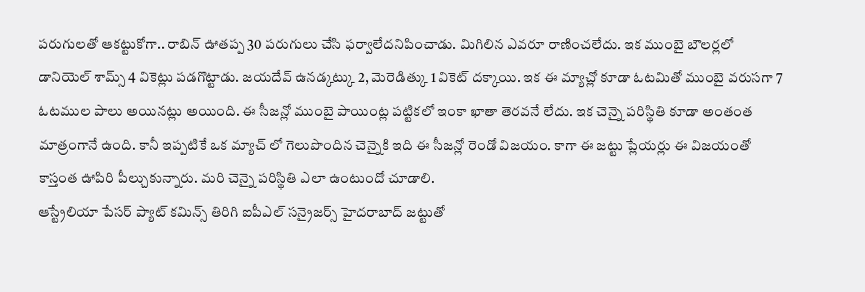పరుగులతో ఆకట్టుకోగా.. రాబిన్ ఊతప్ప 30 పరుగులు చేసి ఫర్వాలేదనిపించాడు. మిగిలిన ఎవరూ రాణించలేదు. ఇక ముంబై బౌలర్లలో డానియెల్ శామ్స్ 4 వికెట్లు పడగొట్టాడు. జయదేవ్ ఉనడ్కట్కు 2, మెరెడిత్కు 1 వికెట్ దక్కాయి. ఇక ఈ మ్యాచ్లో కూడా ఓటమితో ముంబై వరుసగా 7 ఓటముల పాలు అయినట్లు అయింది. ఈ సీజన్లో ముంబై పాయింట్ల పట్టికలో ఇంకా ఖాతా తెరవనే లేదు. ఇక చెన్నై పరిస్థితి కూడా అంతంత మాత్రంగానే ఉంది. కానీ ఇప్పటికే ఒక మ్యాచ్ లో గెలుపొందిన చెన్నైకి ఇది ఈ సీజన్లో రెండో విజయం. కాగా ఈ జట్టు ప్లేయర్లు ఈ విజయంతో కాస్తంత ఊపిరి పీల్చుకున్నారు. మరి చెన్నై పరిస్థితి ఎలా ఉంటుందో చూడాలి.
ఆస్ట్రేలియా పేసర్ ప్యాట్ కమిన్స్ తిరిగి ఐపీఎల్ సన్రైజర్స్ హైదరాబాద్ జట్టుతో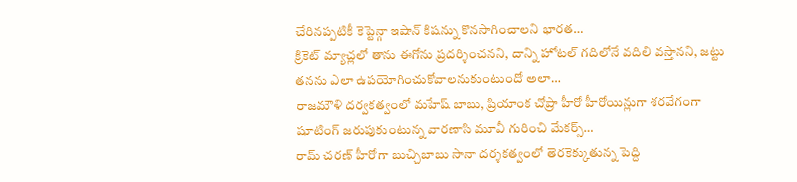చేరినప్పటికీ కెప్టెన్గా ఇషాన్ కిషన్ను కొనసాగించాలని భారత…
క్రికెట్ మ్యాచ్లలో తాను ఈగోను ప్రదర్శించనని, దాన్ని హోటల్ గదిలోనే వదిలి వస్తానని, జట్టు తనను ఎలా ఉపయోగించుకోవాలనుకుంటుందో అలా…
రాజమౌళి దర్వకత్వంలో మహేష్ బాబు, ప్రియాంక చోప్రా హీరో హీరోయిన్లుగా శరవేగంగా షూటింగ్ జరుపుకుంటున్న వారణాసి మూవీ గురించి మేకర్స్…
రామ్ చరణ్ హీరోగా బుచ్చిబాబు సానా దర్శకత్వంలో తెరకెక్కుతున్న పెద్ది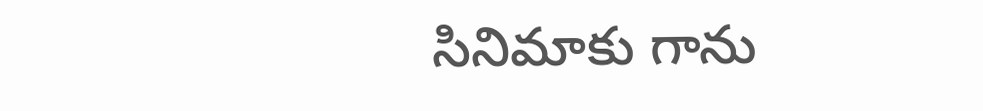సినిమాకు గాను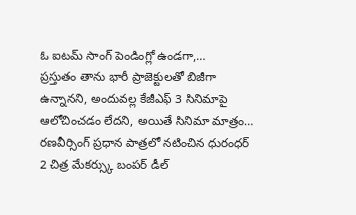ఓ ఐటమ్ సాంగ్ పెండింగ్లో ఉండగా,…
ప్రస్తుతం తాను భారీ ప్రాజెక్టులతో బిజీగా ఉన్నానని, అందువల్ల కేజీఎఫ్ 3 సినిమాపై ఆలోచించడం లేదని, అయితే సినిమా మాత్రం…
రణవీర్సింగ్ ప్రధాన పాత్రలో నటించిన ధురంధర్ 2 చిత్ర మేకర్స్కు బంపర్ డీల్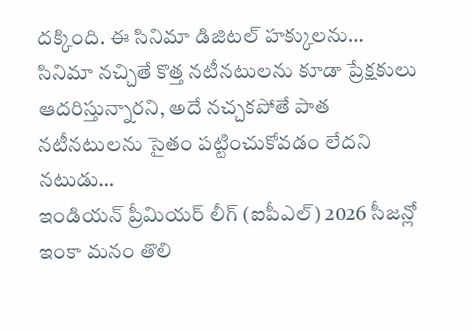దక్కింది. ఈ సినిమా డిజిటల్ హక్కులను…
సినిమా నచ్చితే కొత్త నటీనటులను కూడా ప్రేక్షకులు ఆదరిస్తున్నారని, అదే నచ్చకపోతే పాత నటీనటులను సైతం పట్టించుకోవడం లేదని నటుడు…
ఇండియన్ ప్రీమియర్ లీగ్ (ఐపీఎల్) 2026 సీజన్లో ఇంకా మనం తొలి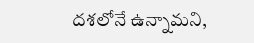దశలోనే ఉన్నామని,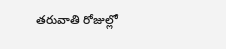తరువాతి రోజుల్లో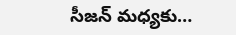సీజన్ మధ్యకు…